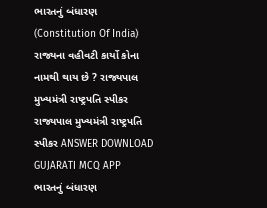ભારતનું બંધારણ (Constitution Of India) રાજ્યના વહીવટી કાર્યો કોના નામથી થાય છે ? રાજ્યપાલ મુખ્યમંત્રી રાષ્ટ્રપતિ સ્પીકર રાજ્યપાલ મુખ્યમંત્રી રાષ્ટ્રપતિ સ્પીકર ANSWER DOWNLOAD GUJARATI MCQ APP
ભારતનું બંધારણ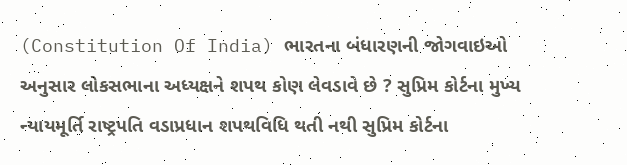(Constitution Of India) ભારતના બંધારણની જોગવાઇઓ અનુસાર લોકસભાના અધ્યક્ષને શપથ કોણ લેવડાવે છે ? સુપ્રિમ કોર્ટના મુખ્ય ન્યાયમૂર્તિ રાષ્ટ્રપતિ વડાપ્રધાન શપથવિધિ થતી નથી સુપ્રિમ કોર્ટના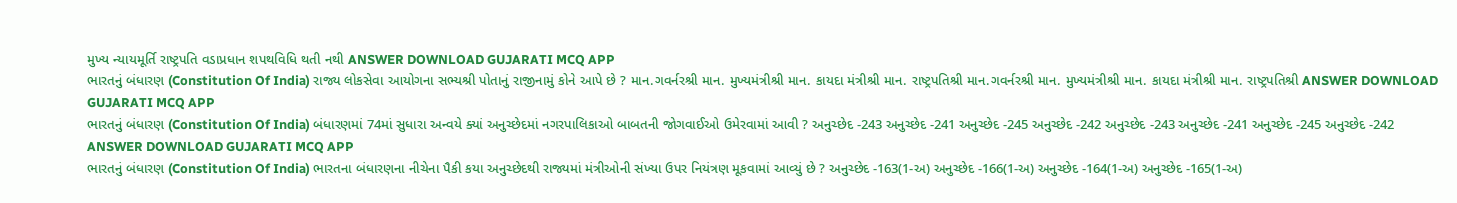મુખ્ય ન્યાયમૂર્તિ રાષ્ટ્રપતિ વડાપ્રધાન શપથવિધિ થતી નથી ANSWER DOWNLOAD GUJARATI MCQ APP
ભારતનું બંધારણ (Constitution Of India) રાજ્ય લોકસેવા આયોગના સભ્યશ્રી પોતાનું રાજીનામું કોને આપે છે ? માન.ગવર્નરશ્રી માન. મુખ્યમંત્રીશ્રી માન. કાયદા મંત્રીશ્રી માન. રાષ્ટ્રપતિશ્રી માન.ગવર્નરશ્રી માન. મુખ્યમંત્રીશ્રી માન. કાયદા મંત્રીશ્રી માન. રાષ્ટ્રપતિશ્રી ANSWER DOWNLOAD GUJARATI MCQ APP
ભારતનું બંધારણ (Constitution Of India) બંધારણમાં 74માં સુધારા અન્વયે ક્યાં અનુચ્છેદમાં નગરપાલિકાઓ બાબતની જોગવાઈઓ ઉમેરવામાં આવી ? અનુચ્છેદ -243 અનુચ્છેદ -241 અનુચ્છેદ -245 અનુચ્છેદ -242 અનુચ્છેદ -243 અનુચ્છેદ -241 અનુચ્છેદ -245 અનુચ્છેદ -242 ANSWER DOWNLOAD GUJARATI MCQ APP
ભારતનું બંધારણ (Constitution Of India) ભારતના બંધારણના નીચેના પૈકી કયા અનુચ્છેદથી રાજ્યમાં મંત્રીઓની સંખ્યા ઉપર નિયંત્રણ મૂકવામાં આવ્યું છે ? અનુચ્છેદ -163(1-અ) અનુચ્છેદ -166(1-અ) અનુચ્છેદ -164(1-અ) અનુચ્છેદ -165(1-અ)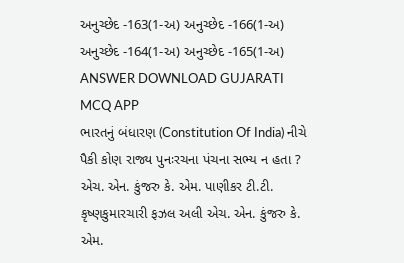અનુચ્છેદ -163(1-અ) અનુચ્છેદ -166(1-અ) અનુચ્છેદ -164(1-અ) અનુચ્છેદ -165(1-અ) ANSWER DOWNLOAD GUJARATI MCQ APP
ભારતનું બંધારણ (Constitution Of India) નીચે પૈકી કોણ રાજ્ય પુનઃરચના પંચના સભ્ય ન હતા ? એચ. એન. કુંજરુ કે. એમ. પાણીકર ટી.ટી. કૃષ્ણકુમારચારી ફઝલ અલી એચ. એન. કુંજરુ કે. એમ.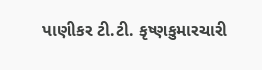પાણીકર ટી.ટી. કૃષ્ણકુમારચારી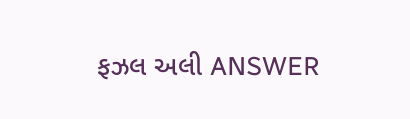ફઝલ અલી ANSWER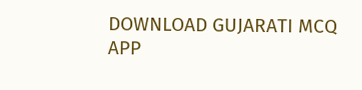DOWNLOAD GUJARATI MCQ APP